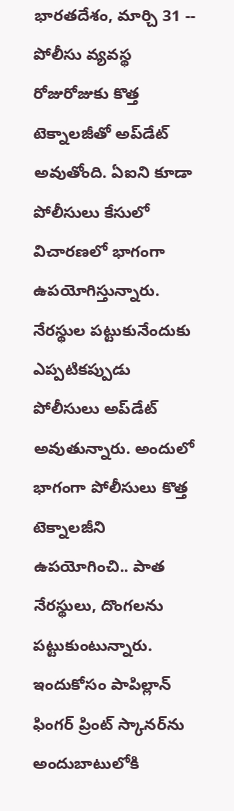భారతదేశం, మార్చి 31 -- పోలీసు వ్యవస్థ రోజురోజుకు కొత్త టెక్నాలజీతో అప్‌డేట్ అవుతోంది. ఏఐని కూడా పోలీసులు కేసులో విచారణలో భాగంగా ఉపయోగిస్తున్నారు. నేరస్థుల పట్టుకునేందుకు ఎప్పటికప్పుడు పోలీసులు అప్‌డేట్ అవుతున్నారు. అందులో భాగంగా పోలీసులు కొత్త టెక్నాలజీని ఉపయోగించి.. పాత నేరస్థులు, దొంగలను పట్టుకుంటున్నారు. ఇందుకోసం పాపిల్లాన్ ఫింగర్ ప్రింట్ స్కానర్‌ను అందుబాటులోకి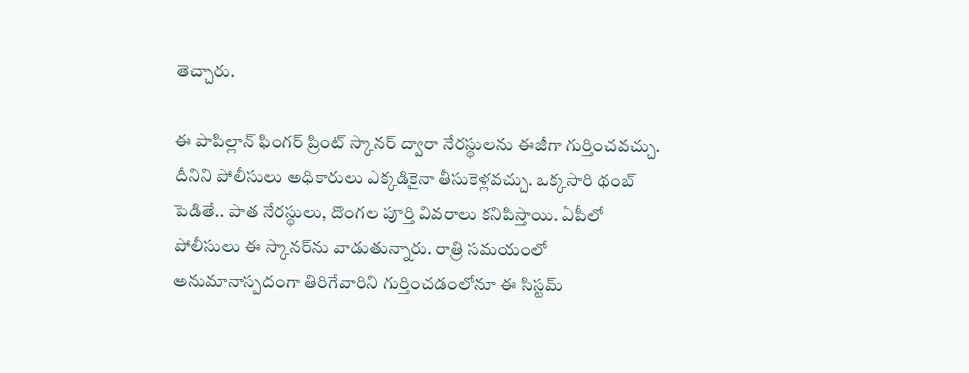తెచ్చారు.

ఈ పాపిల్లాన్ ఫింగర్ ప్రింట్ స్కానర్‌ ద్వారా నేరస్థులను ఈజీగా గుర్తించవచ్చు. దీనిని పోలీసులు అధికారులు ఎక్కడికైనా తీసుకెళ్లవచ్చు. ఒక్కసారి థంబ్ పెడితే.. పాత నేరస్థులు, దొంగల పూర్తి వివరాలు కనిపిస్తాయి. ఏపీలో పోలీసులు ఈ స్కానర్‌ను వాడుతున్నారు. రాత్రి సమయంలో అనుమానాస్పదంగా తిరిగేవారిని గుర్తించడంలోనూ ఈ సిస్టమ్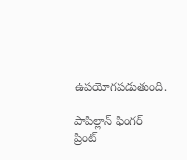ఉపయోగపడుతుంది.

పాపిల్లాన్‌ ఫింగర్‌ ప్రింట్‌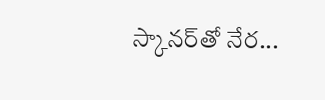స్కానర్‌తో నేర...